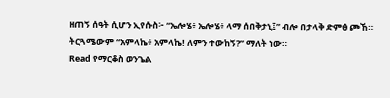ዘጠኝ ሰዓት ሲሆን ኢየሱስ፦ “ኤሎሄ፥ ኤሎሄ፥ ላማ ሰበቅታኒ፤” ብሎ በታላቅ ድምፅ ጮኸ። ትርጓሜውም “አምላኬ፥ አምላኬ! ለምን ተውከኝ?” ማለት ነው።
Read የማርቆስ ወንጌል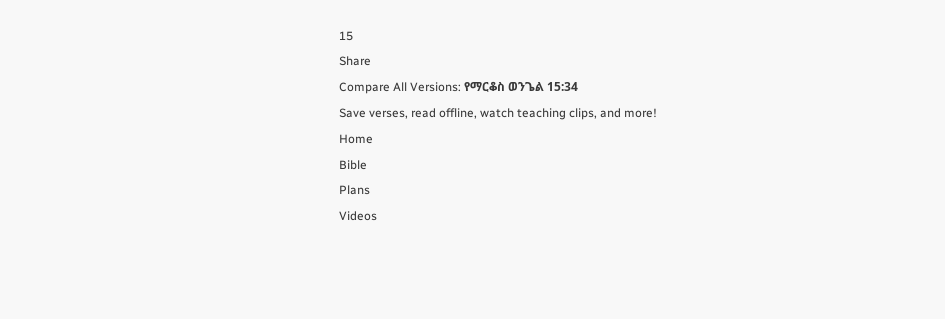15
Share
Compare All Versions: የማርቆስ ወንጌል 15:34
Save verses, read offline, watch teaching clips, and more!
Home
Bible
Plans
Videos